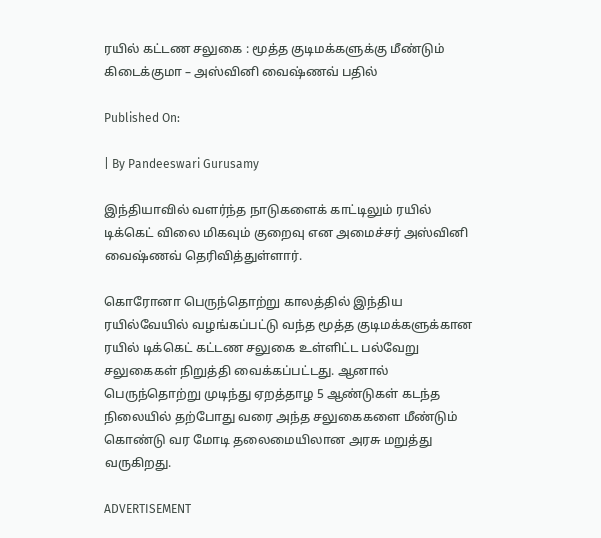ரயில் கட்டண சலுகை : மூத்த குடிமக்களுக்கு மீண்டும் கிடைக்குமா – அஸ்வினி வைஷ்ணவ் பதில்

Published On:

| By Pandeeswari Gurusamy

இந்தியாவில் வளர்ந்த நாடுகளைக் காட்டிலும் ரயில் டிக்கெட் விலை மிகவும் குறைவு என அமைச்சர் அஸ்வினி வைஷ்ணவ் தெரிவித்துள்ளார்.

கொரோனா பெருந்தொற்று காலத்தில் இந்திய ரயில்வேயில் வழங்கப்பட்டு வந்த மூத்த குடிமக்களுக்கான ரயில் டிக்கெட் கட்டண சலுகை உள்ளிட்ட பல்வேறு சலுகைகள் நிறுத்தி வைக்கப்பட்டது. ஆனால் பெருந்தொற்று முடிந்து ஏறத்தாழ 5 ஆண்டுகள் கடந்த நிலையில் தற்போது வரை அந்த சலுகைகளை மீண்டும் கொண்டு வர மோடி தலைமையிலான அரசு மறுத்து வருகிறது.

ADVERTISEMENT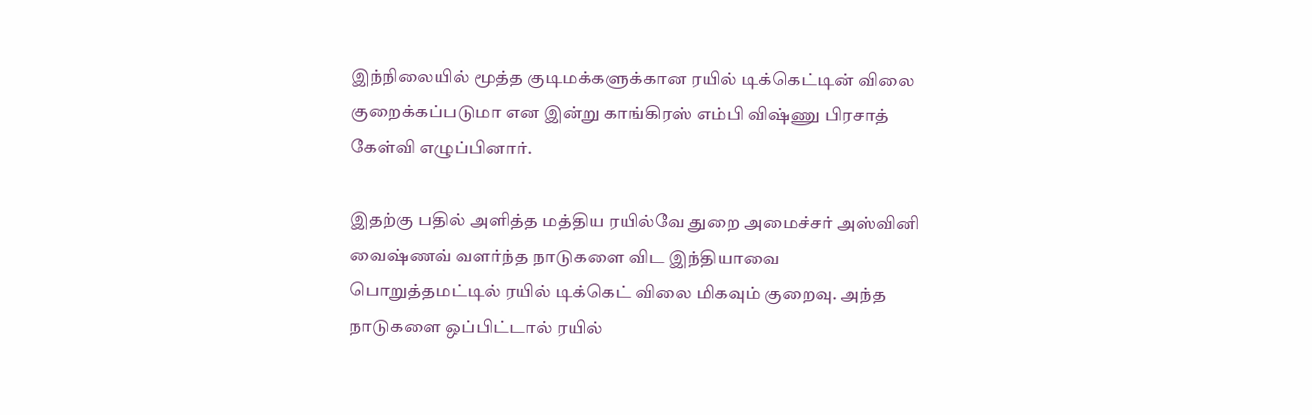இந்நிலையில் மூத்த குடிமக்களுக்கான ரயில் டிக்கெட்டின் விலை குறைக்கப்படுமா என இன்று காங்கிரஸ் எம்பி விஷ்ணு பிரசாத் கேள்வி எழுப்பினார்.

இதற்கு பதில் அளித்த மத்திய ரயில்வே துறை அமைச்சர் அஸ்வினி வைஷ்ணவ் வளர்ந்த நாடுகளை விட இந்தியாவை பொறுத்தமட்டில் ரயில் டிக்கெட் விலை மிகவும் குறைவு. அந்த நாடுகளை ஒப்பிட்டால் ரயில்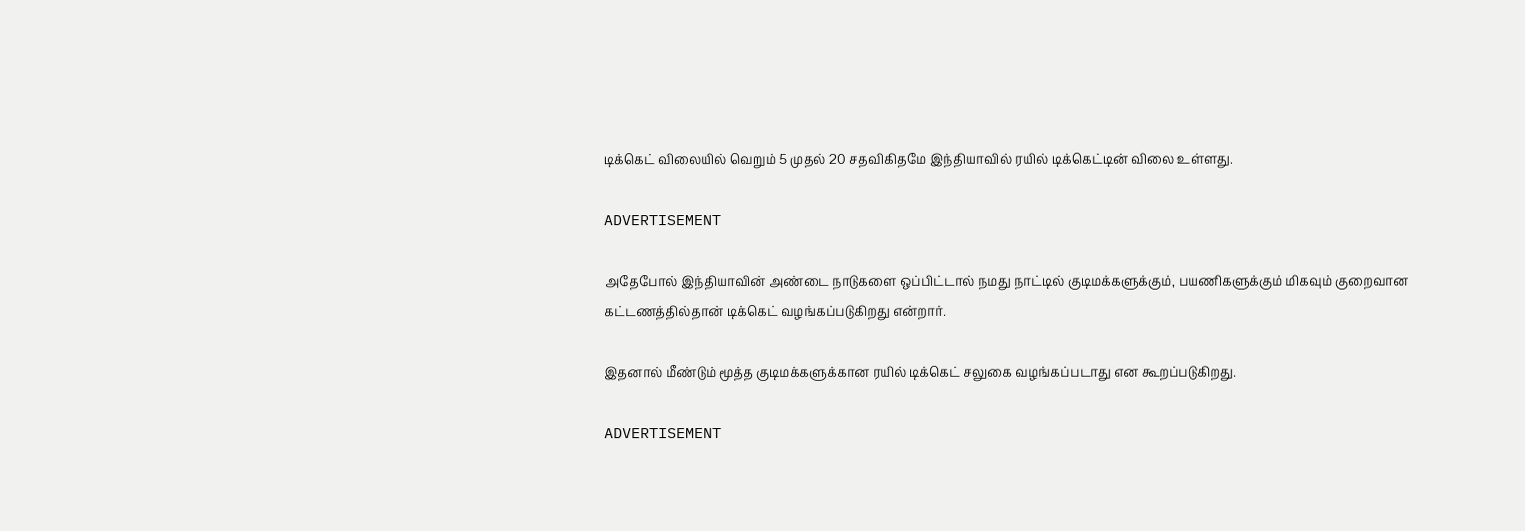டிக்கெட் விலையில் வெறும் 5 முதல் 20 சதவிகிதமே இந்தியாவில் ரயில் டிக்கெட்டின் விலை உள்ளது.

ADVERTISEMENT

அதேபோல் இந்தியாவின் அண்டை நாடுகளை ஒப்பிட்டால் நமது நாட்டில் குடிமக்களுக்கும், பயணிகளுக்கும் மிகவும் குறைவான கட்டணத்தில்தான் டிக்கெட் வழங்கப்படுகிறது என்றார்.

இதனால் மீண்டும் மூத்த குடிமக்களுக்கான ரயில் டிக்கெட் சலுகை வழங்கப்படாது என கூறப்படுகிறது.

ADVERTISEMENT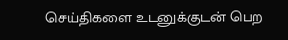செய்திகளை உடனுக்குடன் பெற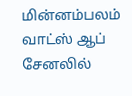மின்னம்பலம் வாட்ஸ் ஆப் சேனலில்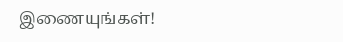இணையுங்கள்!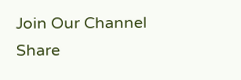Join Our Channel
Share